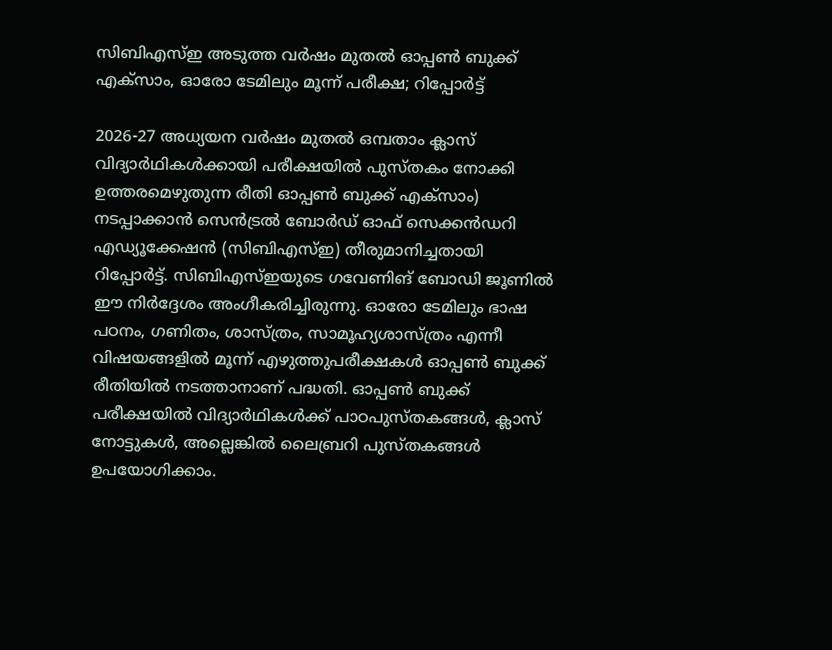സിബിഎസ്ഇ അടുത്ത വർഷം മുതൽ ഓപ്പൺ ബുക്ക് എക്സാം, ഓരോ ടേമിലും മൂന്ന് പരീക്ഷ; റിപ്പോർട്ട്

2026-27 അധ്യയന വർഷം മുതൽ ഒമ്പതാം ക്ലാസ് വിദ്യാർഥികൾക്കായി പരീക്ഷയിൽ പുസ്തകം നോക്കി ഉത്തരമെഴുതുന്ന രീതി ഓപ്പൺ ബുക്ക് എക്സാം) നടപ്പാക്കാൻ സെൻട്രൽ ബോർഡ് ഓഫ് സെക്കൻഡറി എഡ്യൂക്കേഷൻ (സിബിഎസ്ഇ) തീരുമാനിച്ചതായി റിപ്പോർട്ട്. സിബിഎസ്ഇയുടെ ഗവേണിങ് ബോഡി ജൂണിൽ ഈ നിർദ്ദേശം അംഗീകരിച്ചിരുന്നു. ഓരോ ടേമിലും ഭാഷ പഠനം, ഗണിതം, ശാസ്ത്രം, സാമൂഹ്യശാസ്ത്രം എന്നീ വിഷയങ്ങളിൽ മൂന്ന് എഴുത്തുപരീക്ഷകൾ ഓപ്പൺ ബുക്ക് രീതിയിൽ നടത്താനാണ് പദ്ധതി. ഓപ്പൺ ബുക്ക് പരീക്ഷയിൽ വിദ്യാർഥികൾക്ക് പാഠപുസ്തകങ്ങൾ, ക്ലാസ് നോട്ടുകൾ, അല്ലെങ്കിൽ ലൈബ്രറി പുസ്തകങ്ങൾ ഉപയോഗിക്കാം.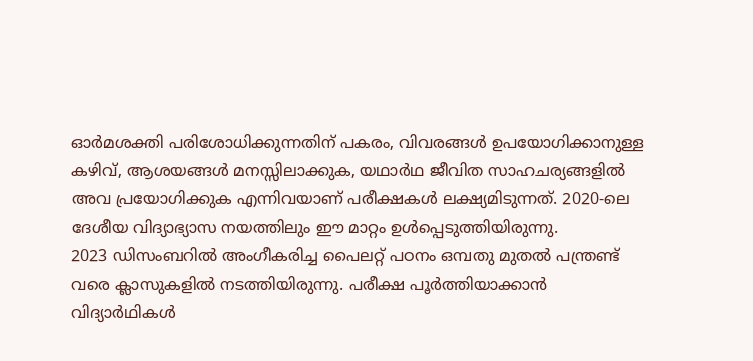ഓർമശക്തി പരിശോധിക്കുന്നതിന് പകരം, വിവരങ്ങൾ ഉപയോഗിക്കാനുള്ള കഴിവ്, ആശയങ്ങൾ മനസ്സിലാക്കുക, യഥാർഥ ജീവിത സാഹചര്യങ്ങളിൽ അവ പ്രയോഗിക്കുക എന്നിവയാണ് പരീക്ഷകൾ ലക്ഷ്യമിടുന്നത്. 2020-ലെ ദേശീയ വിദ്യാഭ്യാസ നയത്തിലും ഈ മാറ്റം ഉൾപ്പെടുത്തിയിരുന്നു.
2023 ഡിസംബറിൽ അംഗീകരിച്ച പൈലറ്റ് പഠനം ഒമ്പതു മുതൽ പന്ത്രണ്ട് വരെ ക്ലാസുകളിൽ നടത്തിയിരുന്നു. പരീക്ഷ പൂർത്തിയാക്കാൻ വിദ്യാർഥികൾ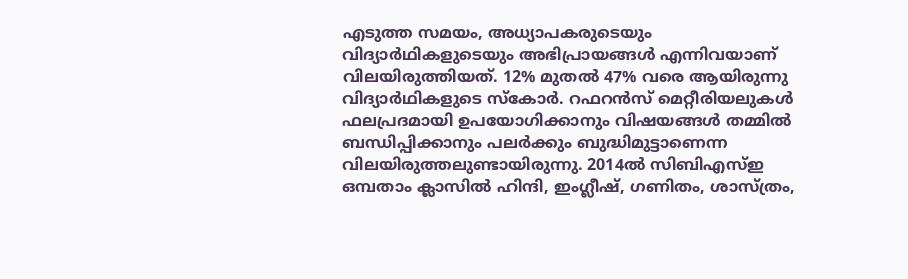എടുത്ത സമയം, അധ്യാപകരുടെയും വിദ്യാർഥികളുടെയും അഭിപ്രായങ്ങൾ എന്നിവയാണ് വിലയിരുത്തിയത്. 12% മുതൽ 47% വരെ ആയിരുന്നു വിദ്യാർഥികളുടെ സ്കോർ. റഫറൻസ് മെറ്റീരിയലുകൾ ഫലപ്രദമായി ഉപയോഗിക്കാനും വിഷയങ്ങൾ തമ്മിൽ ബന്ധിപ്പിക്കാനും പലർക്കും ബുദ്ധിമുട്ടാണെന്ന വിലയിരുത്തലുണ്ടായിരുന്നു. 2014ൽ സിബിഎസ്ഇ ഒമ്പതാം ക്ലാസിൽ ഹിന്ദി, ഇംഗ്ലീഷ്, ഗണിതം, ശാസ്ത്രം,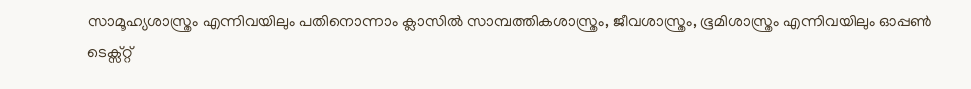സാമൂഹ്യശാസ്ത്രം എന്നിവയിലും പതിനൊന്നാം ക്ലാസിൽ സാമ്പത്തികശാസ്ത്രം, ജീവശാസ്ത്രം, ഭൂമിശാസ്ത്രം എന്നിവയിലും ഓപ്പൺ ടെക്സ്റ്റ്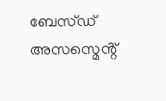ബേസ്ഡ് അസസ്മെൻ്റ്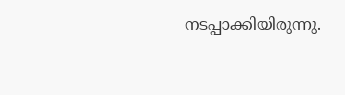നടപ്പാക്കിയിരുന്നു.